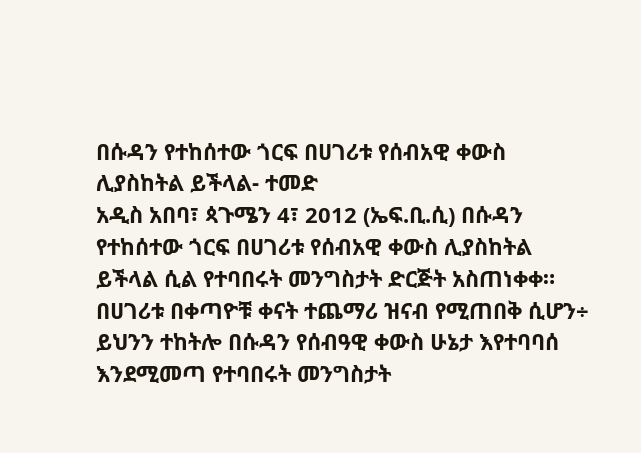በሱዳን የተከሰተው ጎርፍ በሀገሪቱ የሰብአዊ ቀውስ ሊያስከትል ይችላል- ተመድ
አዲስ አበባ፣ ጳጉሜን 4፣ 2012 (ኤፍ.ቢ.ሲ) በሱዳን የተከሰተው ጎርፍ በሀገሪቱ የሰብአዊ ቀውስ ሊያስከትል ይችላል ሲል የተባበሩት መንግስታት ድርጅት አስጠነቀቀ።
በሀገሪቱ በቀጣዮቹ ቀናት ተጨማሪ ዝናብ የሚጠበቅ ሲሆን÷ ይህንን ተከትሎ በሱዳን የሰብዓዊ ቀውስ ሁኔታ እየተባባሰ እንደሚመጣ የተባበሩት መንግስታት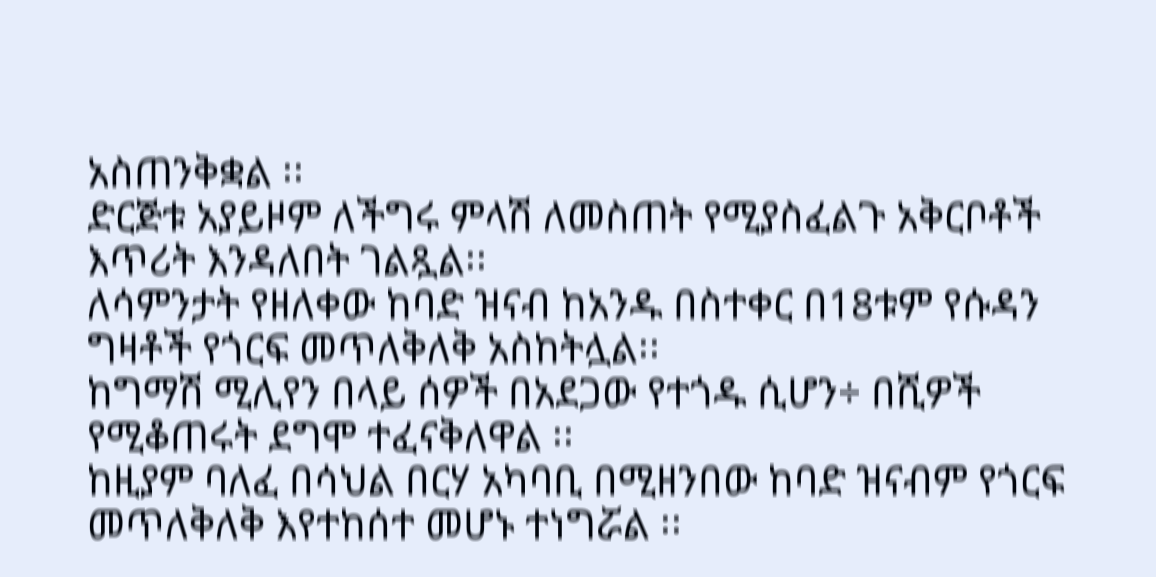አስጠንቅቋል ፡፡
ድርጅቱ አያይዞም ለችግሩ ምላሽ ለመስጠት የሚያስፈልጉ አቅርቦቶች እጥሪት እንዳለበት ገልጿል፡፡
ለሳምንታት የዘለቀው ከባድ ዝናብ ከአንዱ በስተቀር በ18ቱም የሱዳን ግዛቶች የጎርፍ መጥለቅለቅ አስከትሏል፡፡
ከግማሽ ሚሊየን በላይ ሰዎች በአደጋው የተጎዱ ሲሆን÷ በሺዎች የሚቆጠሩት ደግሞ ተፈናቅለዋል ፡፡
ከዚያም ባለፈ በሳህል በርሃ አካባቢ በሚዘንበው ከባድ ዝናብም የጎርፍ መጥለቅለቅ እየተከሰተ መሆኑ ተነግሯል ፡፡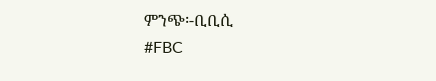ምንጭ፡-ቢቢሲ
#FBC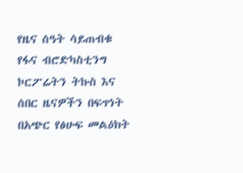የዜና ሰዓት ሳይጠብቁ የፋና ብሮድካስቲንግ ኮርፖሬትን ትኩስ እና ሰበር ዜናዎችን በፍጥነት በአጭር የፅሁፍ መልዕክት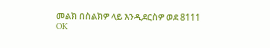መልክ በስልክዎ ላይ እንዲደርስዎ ወደ 8111 OK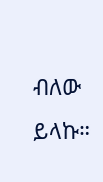ብለው ይላኩ።